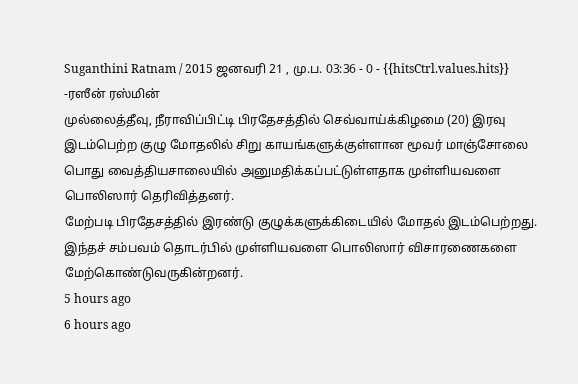Suganthini Ratnam / 2015 ஜனவரி 21 , மு.ப. 03:36 - 0 - {{hitsCtrl.values.hits}}
-ரஸீன் ரஸ்மின்
முல்லைத்தீவு, நீராவிப்பிட்டி பிரதேசத்தில் செவ்வாய்க்கிழமை (20) இரவு இடம்பெற்ற குழு மோதலில் சிறு காயங்களுக்குள்ளான மூவர் மாஞ்சோலை பொது வைத்தியசாலையில் அனுமதிக்கப்பட்டுள்ளதாக முள்ளியவளை பொலிஸார் தெரிவித்தனர்.
மேற்படி பிரதேசத்தில் இரண்டு குழுக்களுக்கிடையில் மோதல் இடம்பெற்றது.
இந்தச் சம்பவம் தொடர்பில் முள்ளியவளை பொலிஸார் விசாரணைகளை மேற்கொண்டுவருகின்றனர்.
5 hours ago
6 hours ago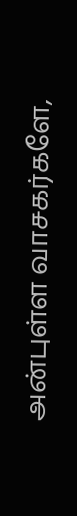அன்புள்ள வாசகர்களே,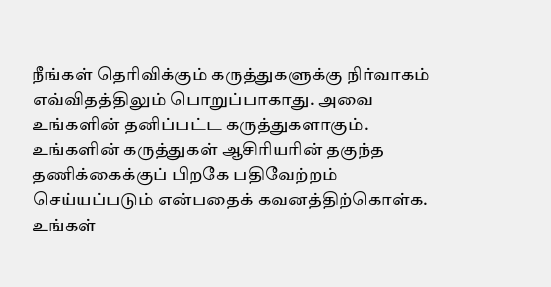நீங்கள் தெரிவிக்கும் கருத்துகளுக்கு நிர்வாகம் எவ்விதத்திலும் பொறுப்பாகாது. அவை உங்களின் தனிப்பட்ட கருத்துகளாகும். உங்களின் கருத்துகள் ஆசிரியரின் தகுந்த தணிக்கைக்குப் பிறகே பதிவேற்றம் செய்யப்படும் என்பதைக் கவனத்திற்கொள்க. உங்கள்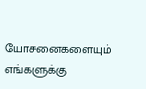யோசனைகளையும் எங்களுக்கு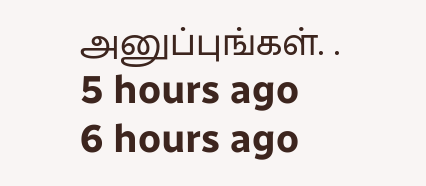அனுப்புங்கள். .
5 hours ago
6 hours ago